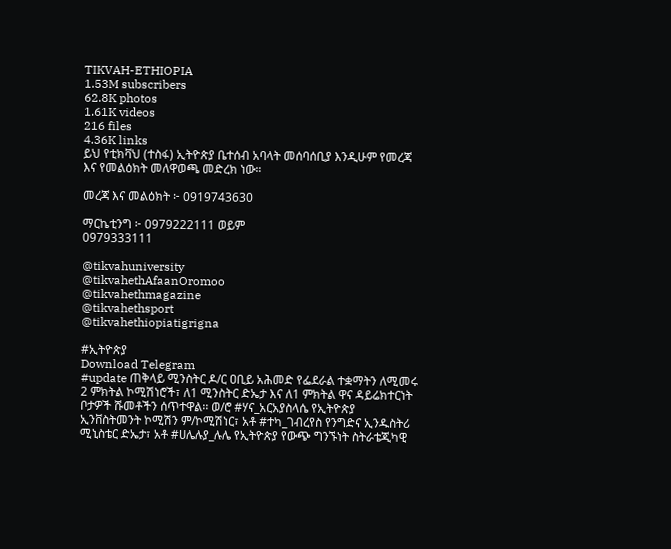TIKVAH-ETHIOPIA
1.53M subscribers
62.8K photos
1.61K videos
216 files
4.36K links
ይህ የቲክቫህ (ተስፋ) ኢትዮጵያ ቤተሰብ አባላት መሰባሰቢያ እንዲሁም የመረጃ እና የመልዕክት መለዋወጫ መድረክ ነው።

መረጃ እና መልዕክት ፦ 0919743630

ማርኬቲንግ ፦ 0979222111 ወይም
0979333111

@tikvahuniversity
@tikvahethAfaanOromoo
@tikvahethmagazine
@tikvahethsport
@tikvahethiopiatigrigna

#ኢትዮጵያ
Download Telegram
#update ጠቅላይ ሚንስትር ዶ/ር ዐቢይ አሕመድ የፌደራል ተቋማትን ለሚመሩ 2 ምክትል ኮሚሽነሮች፣ ለ1 ሚንስትር ድኤታ እና ለ1 ምክትል ዋና ዳይሬክተርነት ቦታዎች ሹመቶችን ሰጥተዋል፡፡ ወ/ሮ #ሃና_አርአያስላሴ የኢትዮጵያ ኢንቨስትመንት ኮሚሽን ም/ኮሚሽነር፣ አቶ #ተካ_ገብረየስ የንግድና ኢንዱስትሪ ሚኒስቴር ድኤታ፣ አቶ #ሀሌሉያ_ሉሌ የኢትዮጵያ የውጭ ግንኙነት ስትራቴጂካዊ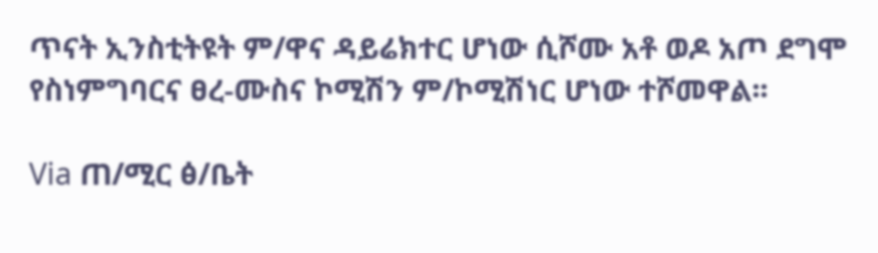ጥናት ኢንስቲትዩት ም/ዋና ዳይሬክተር ሆነው ሲሾሙ አቶ ወዶ አጦ ደግሞ የስነምግባርና ፀረ-ሙስና ኮሚሽን ም/ኮሚሽነር ሆነው ተሾመዋል፡፡

Via ጠ/ሚር ፅ/ቤት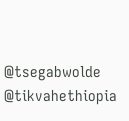@tsegabwolde @tikvahethiopia